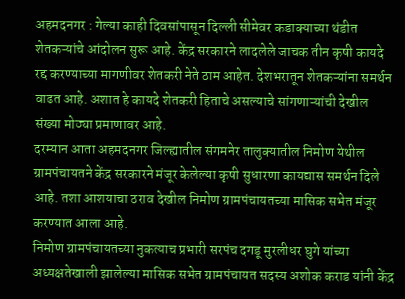अहमदनगर : गेल्या काही दिवसांपासून दिल्ली सीमेवर कडाक्याच्या थंडीत शेतकऱ्यांचे आंदोलन सुरू आहे. केंद्र सरकारने लादलेले जाचक तीन कृषी कायदे रद्द करण्याच्या मागणीवर शेतकरी नेते ठाम आहेत. देशभरातून शेतकऱ्यांना समर्थन वाढत आहे. अशात हे कायदे शेतकरी हिताचे असल्याचे सांगणाऱ्यांची देखील संख्या मोठ्या प्रमाणावर आहे.
दरम्यान आता अहमदनगर जिल्ह्यातील संगमनेर तालुक्यातील निमोण येथील ग्रामपंचायतने केंद्र सरकारने मंजूर केलेल्या कृषी सुधारणा कायद्यास समर्थन दिले आहे. तशा आशयाचा ठराव देखील निमोण ग्रामपंचायतच्या मासिक सभेत मंजूर करण्यात आला आहे.
निमोण ग्रामपंचायतच्या नुकत्याच प्रभारी सरपंच दगडू मुरलीधर घुगे यांच्या अध्यक्षतेखाली झालेल्या मासिक सभेत ग्रामपंचायत सदस्य अशोक कराड यांनी केंद्र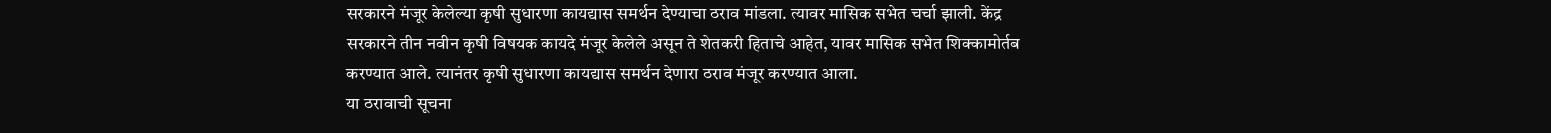सरकारने मंजूर केलेल्या कृषी सुधारणा कायद्यास समर्थन देण्याचा ठराव मांडला. त्यावर मासिक सभेत चर्चा झाली. केंद्र सरकारने तीन नवीन कृषी विषयक कायदे मंजूर केलेले असून ते शेतकरी हिताचे आहेत, यावर मासिक सभेत शिक्कामोर्तब करण्यात आले. त्यानंतर कृषी सुधारणा कायद्यास समर्थन देणारा ठराव मंजूर करण्यात आला.
या ठरावाची सूचना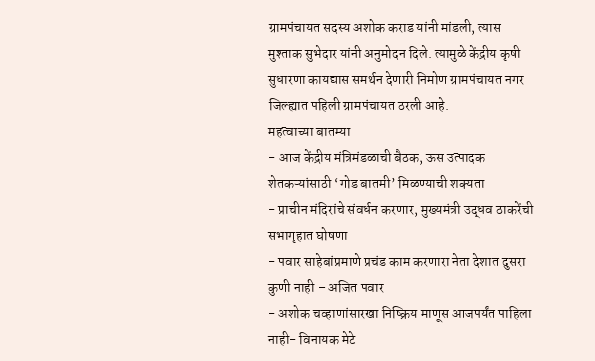ग्रामपंचायत सदस्य अशोक कराड यांनी मांडली, त्यास मुश्ताक सुभेदार यांनी अनुमोदन दिले. त्यामुळे केंद्रीय कृषी सुधारणा कायद्यास समर्थन देणारी निमोण ग्रामपंचायत नगर जिल्ह्यात पहिली ग्रामपंचायत ठरली आहे.
महत्वाच्या बातम्या
- आज केंद्रीय मंत्रिमंडळाची बैठक, ऊस उत्पादक शेतकऱ्यांसाठी ‘गोड बातमी’ मिळण्याची शक्यता
- प्राचीन मंदिरांचे संवर्धन करणार, मुख्यमंत्री उद्धव ठाकरेंची सभागृहात घोषणा
- पवार साहेबांप्रमाणे प्रचंड काम करणारा नेता देशात दुसरा कुणी नाही – अजित पवार
- अशोक चव्हाणांसारखा निष्क्रिय माणूस आजपर्यंत पाहिला नाही- विनायक मेटे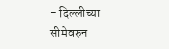- दिल्लीच्या सीमेवरुन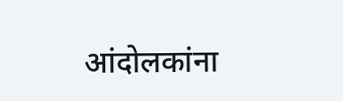आंदोलकांना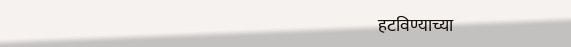हटविण्याच्या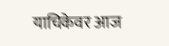याचिकेवर आज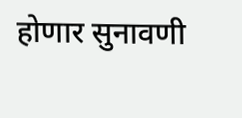होणार सुनावणी